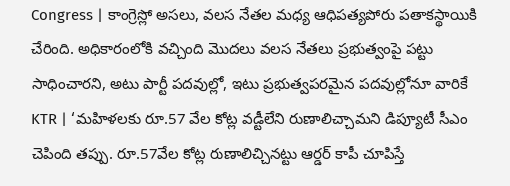Congress | కాంగ్రెస్లో అసలు, వలస నేతల మధ్య ఆధిపత్యపోరు పతాకస్థాయికి చేరింది. అధికారంలోకి వచ్చింది మొదలు వలస నేతలు ప్రభుత్వంపై పట్టు సాధించారని, అటు పార్టీ పదవుల్లో, ఇటు ప్రభుత్వపరమైన పదవుల్లోనూ వారికే
KTR | ‘మహిళలకు రూ.57 వేల కోట్ల వడ్టీలేని రుణాలిచ్చామని డిప్యూటీ సీఎం చెపింది తప్పు. రూ.57వేల కోట్ల రుణాలిచ్చినట్టు ఆర్డర్ కాపీ చూపిస్తే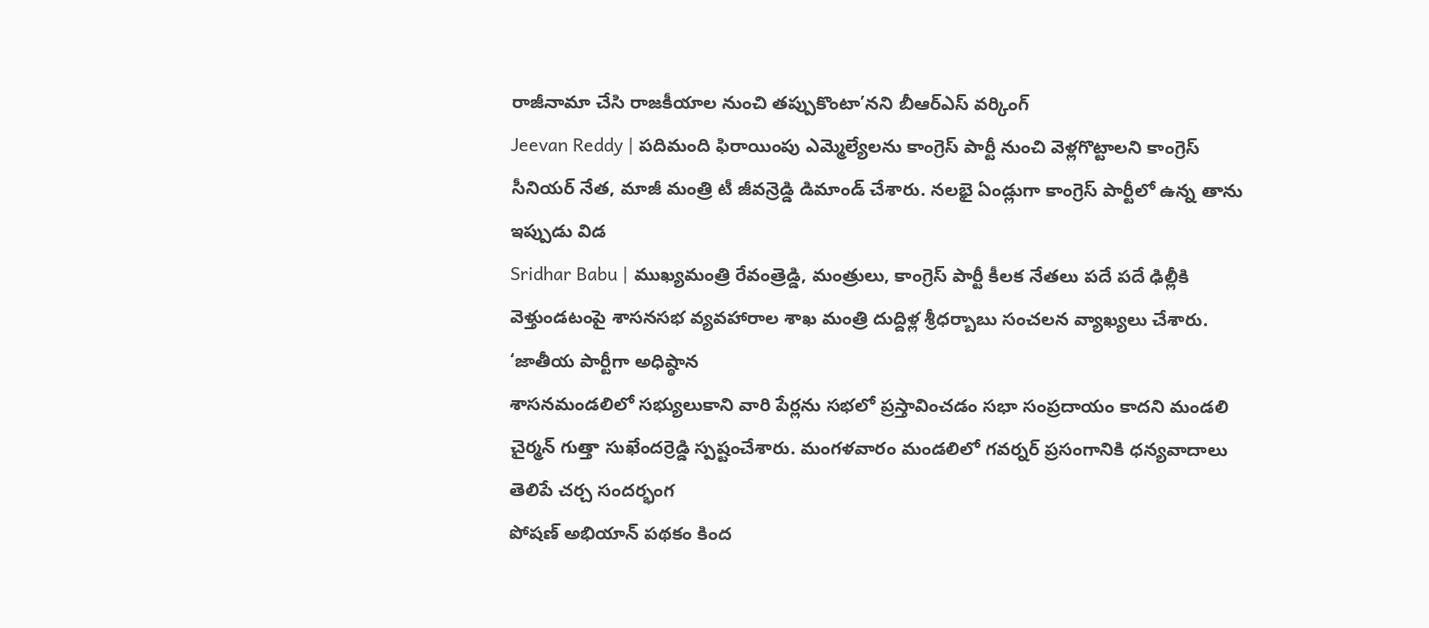రాజీనామా చేసి రాజకీయాల నుంచి తప్పుకొంటా’నని బీఆర్ఎస్ వర్కింగ్
Jeevan Reddy | పదిమంది ఫిరాయింపు ఎమ్మెల్యేలను కాంగ్రెస్ పార్టీ నుంచి వెళ్లగొట్టాలని కాంగ్రెస్ సీనియర్ నేత, మాజీ మంత్రి టీ జీవన్రెడ్డి డిమాండ్ చేశారు. నలభై ఏండ్లుగా కాంగ్రెస్ పార్టీలో ఉన్న తాను ఇప్పుడు విడ
Sridhar Babu | ముఖ్యమంత్రి రేవంత్రెడ్డి, మంత్రులు, కాంగ్రెస్ పార్టీ కీలక నేతలు పదే పదే ఢిల్లీకి వెళ్తుండటంపై శాసనసభ వ్యవహారాల శాఖ మంత్రి దుద్దిళ్ల శ్రీధర్బాబు సంచలన వ్యాఖ్యలు చేశారు. ‘జాతీయ పార్టీగా అధిష్ఠాన
శాసనమండలిలో సభ్యులుకాని వారి పేర్లను సభలో ప్రస్తావించడం సభా సంప్రదాయం కాదని మండలి చైర్మన్ గుత్తా సుఖేందర్రెడ్డి స్పష్టంచేశారు. మంగళవారం మండలిలో గవర్నర్ ప్రసంగానికి ధన్యవాదాలు తెలిపే చర్చ సందర్భంగ
పోషణ్ అభియాన్ పథకం కింద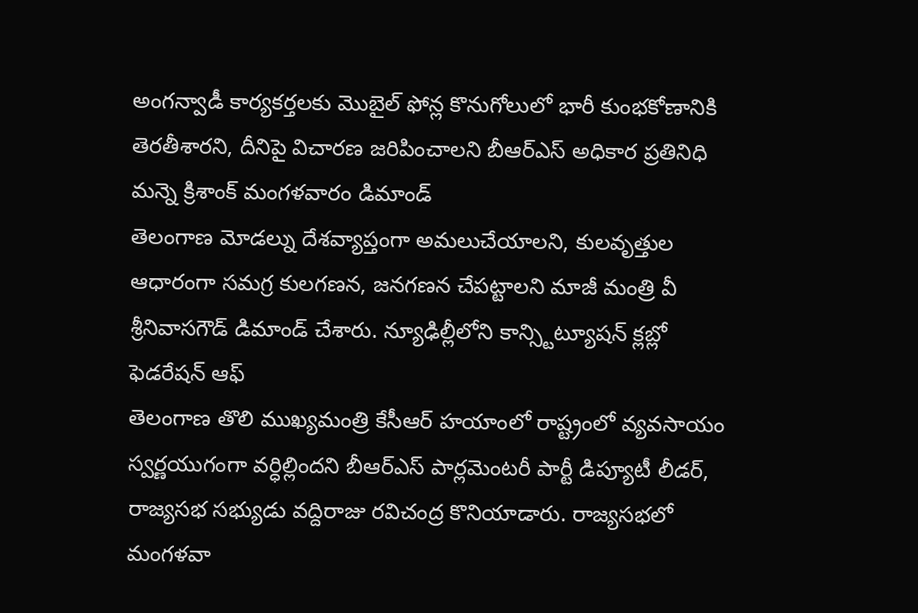అంగన్వాడీ కార్యకర్తలకు మొబైల్ ఫోన్ల కొనుగోలులో భారీ కుంభకోణానికి తెరతీశారని, దీనిపై విచారణ జరిపించాలని బీఆర్ఎస్ అధికార ప్రతినిధి మన్నె క్రిశాంక్ మంగళవారం డిమాండ్
తెలంగాణ మోడల్ను దేశవ్యాప్తంగా అమలుచేయాలని, కులవృత్తుల ఆధారంగా సమగ్ర కులగణన, జనగణన చేపట్టాలని మాజీ మంత్రి వీ శ్రీనివాసగౌడ్ డిమాండ్ చేశారు. న్యూఢిల్లీలోని కాన్స్టిట్యూషన్ క్లబ్లో ఫెడరేషన్ ఆఫ్
తెలంగాణ తొలి ముఖ్యమంత్రి కేసీఆర్ హయాంలో రాష్ట్రంలో వ్యవసాయం స్వర్ణయుగంగా వర్ధిల్లిందని బీఆర్ఎస్ పార్లమెంటరీ పార్టీ డిప్యూటీ లీడర్, రాజ్యసభ సభ్యుడు వద్దిరాజు రవిచంద్ర కొనియాడారు. రాజ్యసభలో మంగళవా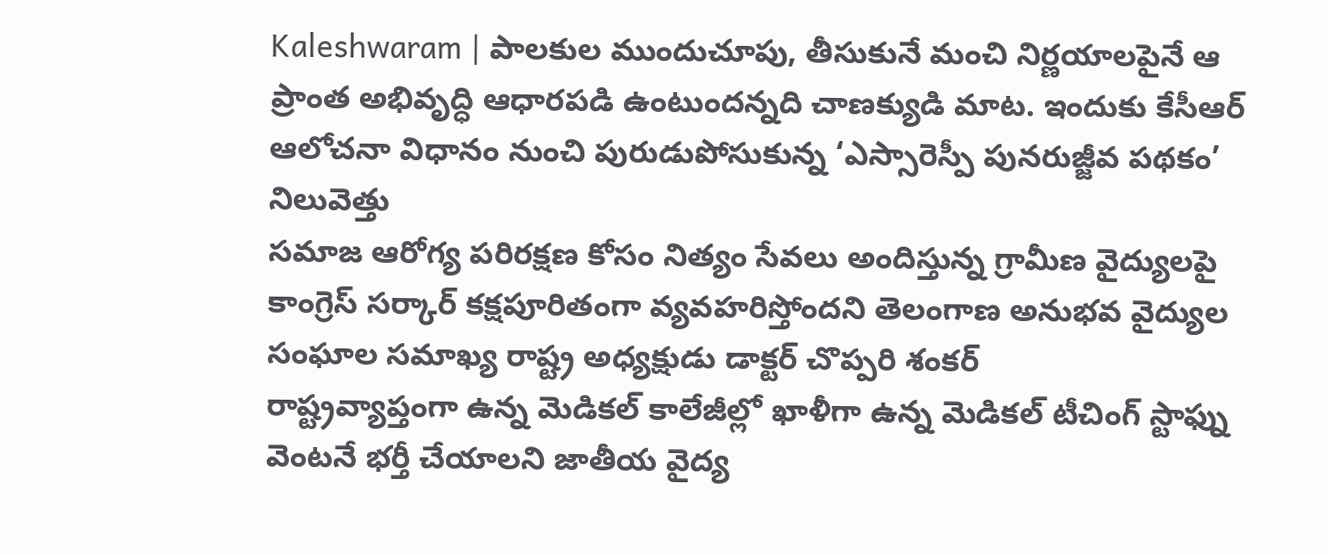Kaleshwaram | పాలకుల ముందుచూపు, తీసుకునే మంచి నిర్ణయాలపైనే ఆ ప్రాంత అభివృద్ధి ఆధారపడి ఉంటుందన్నది చాణక్యుడి మాట. ఇందుకు కేసీఆర్ ఆలోచనా విధానం నుంచి పురుడుపోసుకున్న ‘ఎస్సారెస్పీ పునరుజ్జీవ పథకం’ నిలువెత్తు
సమాజ ఆరోగ్య పరిరక్షణ కోసం నిత్యం సేవలు అందిస్తున్న గ్రామీణ వైద్యులపై కాంగ్రెస్ సర్కార్ కక్షపూరితంగా వ్యవహరిస్తోందని తెలంగాణ అనుభవ వైద్యుల సంఘాల సమాఖ్య రాష్ట్ర అధ్యక్షుడు డాక్టర్ చొప్పరి శంకర్
రాష్ట్రవ్యాప్తంగా ఉన్న మెడికల్ కాలేజీల్లో ఖాళీగా ఉన్న మెడికల్ టీచింగ్ స్టాఫ్ను వెంటనే భర్తీ చేయాలని జాతీయ వైద్య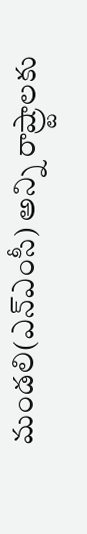మండలి(ఎన్ఎంసీ) అన్ని రాష్ర్టాలకు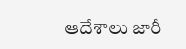ఆదేశాలు జారీ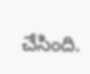చేసింది.